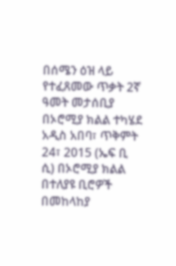በሰሜን ዕዝ ላይ የተፈጸመው ጥቃት 2ኛ ዓመት መታሰቢያ በኦሮሚያ ክልል ተካሄደ
አዲስ አበባ፣ ጥቅምት 24፣ 2015 (ኤፍ ቢ ሲ) በኦሮሚያ ክልል በተለያዩ ቢሮዎች በመከላከያ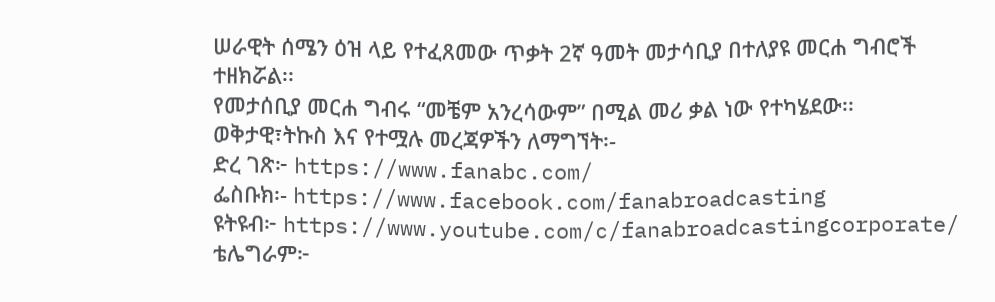ሠራዊት ሰሜን ዕዝ ላይ የተፈጸመው ጥቃት 2ኛ ዓመት መታሳቢያ በተለያዩ መርሐ ግብሮች ተዘክሯል፡፡
የመታሰቢያ መርሐ ግብሩ “መቼም አንረሳውም” በሚል መሪ ቃል ነው የተካሄደው፡፡
ወቅታዊ፣ትኩስ እና የተሟሉ መረጃዎችን ለማግኘት፡-
ድረ ገጽ፦ https://www.fanabc.com/
ፌስቡክ፡- https://www.facebook.com/fanabroadcasting
ዩትዩብ፦ https://www.youtube.com/c/fanabroadcastingcorporate/
ቴሌግራም፦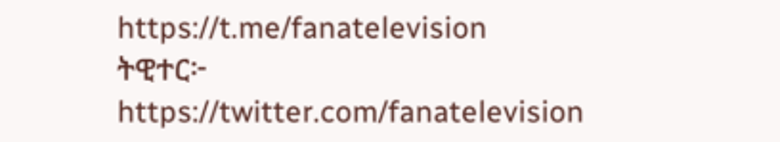https://t.me/fanatelevision
ትዊተር፦ https://twitter.com/fanatelevision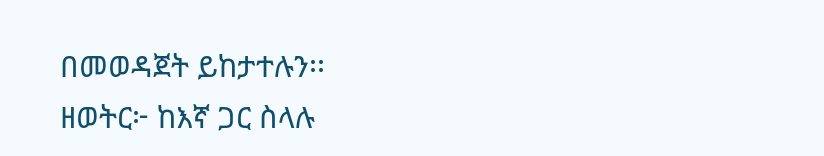በመወዳጀት ይከታተሉን፡፡
ዘወትር፦ ከእኛ ጋር ስላሉ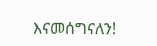እናመሰግናለን!